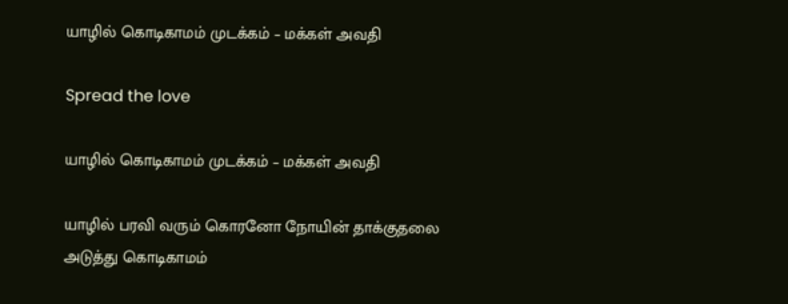யாழில் கொடிகாமம் முடக்கம் – மக்கள் அவதி

Spread the love

யாழில் கொடிகாமம் முடக்கம் – மக்கள் அவதி

யாழில் பரவி வரும் கொரனோ நோயின் தாக்குதலை அடுத்து கொடிகாமம்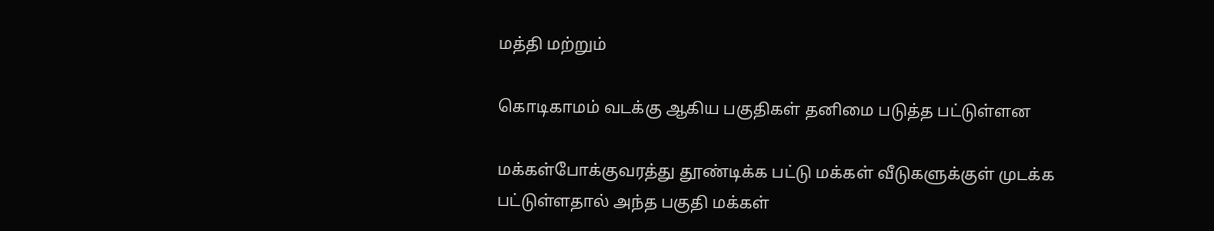மத்தி மற்றும்

கொடிகாமம் வடக்கு ஆகிய பகுதிகள் தனிமை படுத்த பட்டுள்ளன

மக்கள்போக்குவரத்து தூண்டிக்க பட்டு மக்கள் வீடுகளுக்குள் முடக்க பட்டுள்ளதால் அந்த பகுதி மக்கள்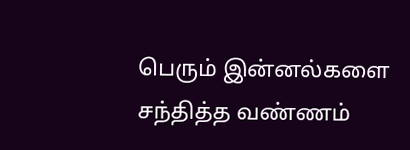பெரும் இன்னல்களை சந்தித்த வண்ணம்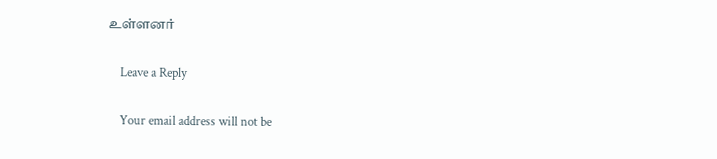உள்ளனர்

    Leave a Reply

    Your email address will not be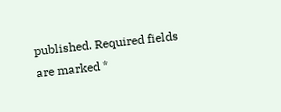published. Required fields are marked *